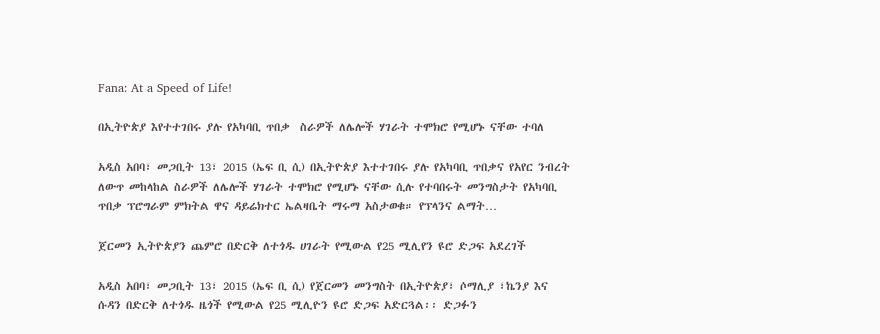Fana: At a Speed of Life!

በኢትዮጵያ እየተተገበሩ ያሉ የአካባቢ ጥበቃ  ስራዎች ለሌሎች ሃገራት ተሞክሮ የሚሆኑ ናቸው ተባለ

አዲስ አበባ፣ መጋቢት 13፣ 2015 (ኤፍ ቢ ሲ) በኢትዮጵያ እተተገበሩ ያሉ የአካባቢ ጥበቃና የአየር ንብረት ለውጥ መከላከል ስራዎች ለሌሎች ሃገራት ተሞክሮ የሚሆኑ ናቸው ሲሉ የተባበሩት መንግስታት የአካባቢ ጥበቃ ፕሮግራም ምክትል ዋና ዳይሬክተር ኤልዛቤት ማሩማ አስታወቁ። የፕላንና ልማት…

ጀርመን ኢትዮጵያን ጨምሮ በድርቅ ለተጎዱ ሀገራት የሚውል የ25 ሚሊየን ዩሮ ድጋፍ አደረገች

አዲስ አበባ፣ መጋቢት 13፣ 2015 (ኤፍ ቢ ሲ) የጀርመን መንግስት በኢትዮጵያ፣ ሶማሊያ ፣ኬንያ እና ሱዳን በድርቅ ለተጎዱ ዜጎች የሚውል የ25 ሚሊዮን ዩሮ ድጋፍ አድርጓል፡፡ ድጋፉን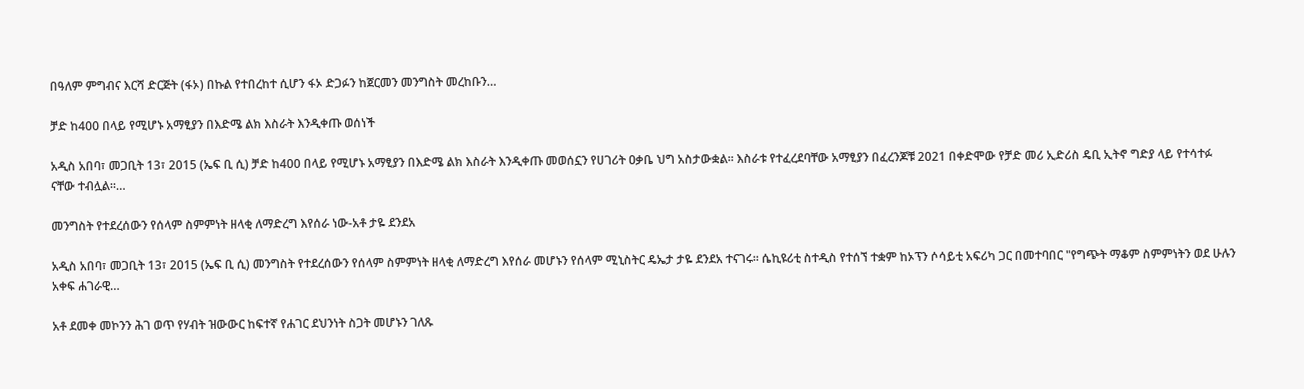በዓለም ምግብና እርሻ ድርጅት (ፋኦ) በኩል የተበረከተ ሲሆን ፋኦ ድጋፉን ከጀርመን መንግስት መረከቡን…

ቻድ ከ400 በላይ የሚሆኑ አማፂያን በእድሜ ልክ እስራት እንዲቀጡ ወሰነች

አዲስ አበባ፣ መጋቢት 13፣ 2015 (ኤፍ ቢ ሲ) ቻድ ከ400 በላይ የሚሆኑ አማፂያን በእድሜ ልክ እስራት እንዲቀጡ መወሰኗን የሀገሪት ዐቃቤ ህግ አስታውቋል፡፡ እስራቱ የተፈረደባቸው አማፂያን በፈረንጆቹ 2021 በቀድሞው የቻድ መሪ ኢድሪስ ዴቢ ኢትኖ ግድያ ላይ የተሳተፉ ናቸው ተብሏል።…

መንግስት የተደረሰውን የሰላም ስምምነት ዘላቂ ለማድረግ እየሰራ ነው-አቶ ታዬ ደንደአ

አዲስ አበባ፣ መጋቢት 13፣ 2015 (ኤፍ ቢ ሲ) መንግስት የተደረሰውን የሰላም ስምምነት ዘላቂ ለማድረግ እየሰራ መሆኑን የሰላም ሚኒስትር ዴኤታ ታዬ ደንደአ ተናገሩ፡፡ ሴኪዩሪቲ ስተዲስ የተሰኘ ተቋም ከኦፕን ሶሳይቲ አፍሪካ ጋር በመተባበር "የግጭት ማቆም ስምምነትን ወደ ሁሉን አቀፍ ሐገራዊ…

አቶ ደመቀ መኮንን ሕገ ወጥ የሃብት ዝውውር ከፍተኛ የሐገር ደህንነት ስጋት መሆኑን ገለጹ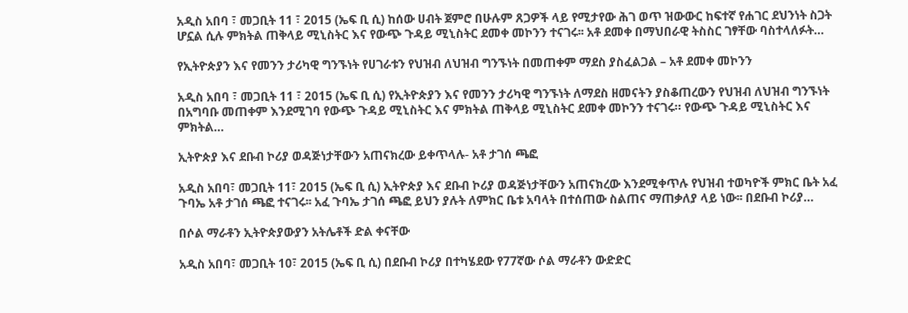አዲስ አበባ ፣ መጋቢት 11 ፣ 2015 (ኤፍ ቢ ሲ) ከሰው ሀብት ጀምሮ በሁሉም ጸጋዎች ላይ የሚታየው ሕገ ወጥ ዝውውር ከፍተኛ የሐገር ደህንነት ስጋት ሆኗል ሲሉ ምክትል ጠቅላይ ሚኒስትር እና የውጭ ጉዳይ ሚኒስትር ደመቀ መኮንን ተናገሩ፡፡ አቶ ደመቀ በማህበራዊ ትስስር ገፃቸው ባስተላለፉት…

የኢትዮጵያን እና የመንን ታሪካዊ ግንኙነት የሀገራቱን የህዝብ ለህዝብ ግንኙነት በመጠቀም ማደስ ያስፈልጋል – አቶ ደመቀ መኮንን

አዲስ አበባ ፣ መጋቢት 11 ፣ 2015 (ኤፍ ቢ ሲ) የኢትዮጵያን እና የመንን ታሪካዊ ግንኙነት ለማደስ ዘመናትን ያስቆጠረውን የህዝብ ለህዝብ ግንኙነት በአግባቡ መጠቀም እንደሚገባ የውጭ ጉዳይ ሚኒስትር እና ምክትል ጠቅላይ ሚኒስትር ደመቀ መኮንን ተናገሩ። የውጭ ጉዳይ ሚኒስትር እና ምክትል…

ኢትዮጵያ እና ደቡብ ኮሪያ ወዳጅነታቸውን አጠናክረው ይቀጥላሉ- አቶ ታገሰ ጫፎ

አዲስ አበባ፣ መጋቢት 11፣ 2015 (ኤፍ ቢ ሲ) ኢትዮጵያ እና ደቡብ ኮሪያ ወዳጅነታቸውን አጠናክረው እንደሚቀጥሉ የህዝብ ተወካዮች ምክር ቤት አፈ ጉባኤ አቶ ታገሰ ጫፎ ተናገሩ፡፡ አፈ ጉባኤ ታገሰ ጫፎ ይህን ያሉት ለምክር ቤቱ አባላት በተሰጠው ስልጠና ማጠቃለያ ላይ ነው፡፡ በደቡብ ኮሪያ…

በሶል ማራቶን ኢትዮጵያውያን አትሌቶች ድል ቀናቸው

አዲስ አበባ፣ መጋቢት 10፣ 2015 (ኤፍ ቢ ሲ) በደቡብ ኮሪያ በተካሄደው የ77ኛው ሶል ማራቶን ውድድር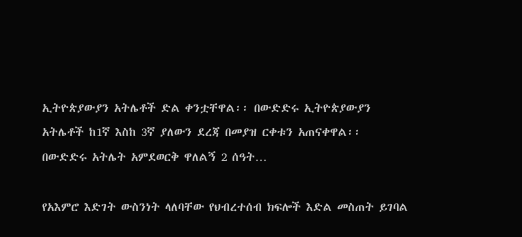ኢትዮጵያውያን አትሌቶች ድል ቀንቷቸዋል፡፡ በውድድሩ ኢትዮጵያውያን አትሌቶች ከ1ኛ እስከ 3ኛ ያለውን ደረጃ በመያዝ ርቀቱን አጠናቀዋል፡፡ በውድድሩ አትሌት አምደወርቅ ዋለልኝ 2 ሰዓት…

የአእምሮ እድገት ውስንነት ላለባቸው የህብረተሰብ ክፍሎች እድል መስጠት ይገባል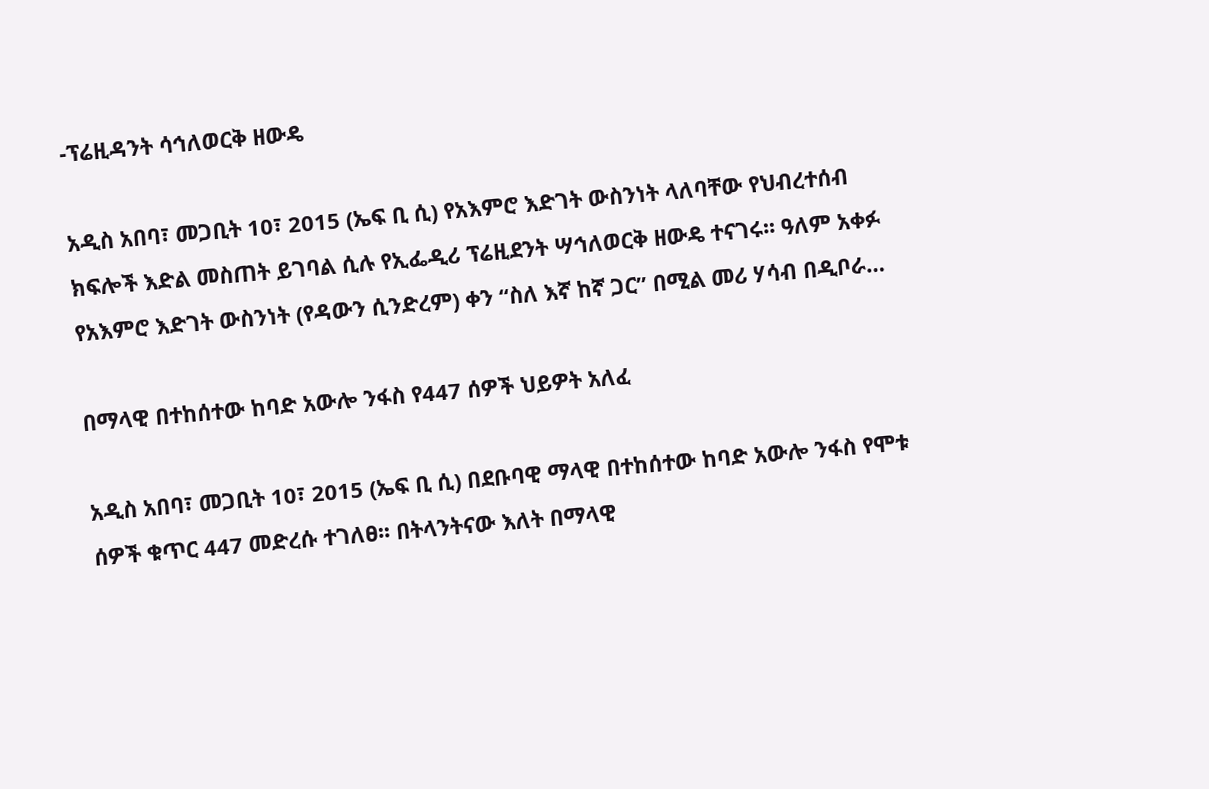-ፕሬዚዳንት ሳኅለወርቅ ዘውዴ

አዲስ አበባ፣ መጋቢት 10፣ 2015 (ኤፍ ቢ ሲ) የአእምሮ እድገት ውስንነት ላለባቸው የህብረተሰብ ክፍሎች እድል መስጠት ይገባል ሲሉ የኢፌዲሪ ፕሬዚደንት ሣኅለወርቅ ዘውዴ ተናገሩ፡፡ ዓለም አቀፉ የአእምሮ እድገት ውስንነት (የዳውን ሲንድረም) ቀን “ስለ እኛ ከኛ ጋር” በሚል መሪ ሃሳብ በዲቦራ…

በማላዊ በተከሰተው ከባድ አውሎ ንፋስ የ447 ሰዎች ህይዎት አለፈ

አዲስ አበባ፣ መጋቢት 10፣ 2015 (ኤፍ ቢ ሲ) በደቡባዊ ማላዊ በተከሰተው ከባድ አውሎ ንፋስ የሞቱ ሰዎች ቁጥር 447 መድረሱ ተገለፀ፡፡ በትላንትናው እለት በማላዊ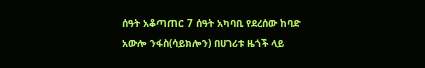ሰዓት አቆጣጠር 7 ሰዓት አካባቢ የደረሰው ከባድ አውሎ ንፋስ(ሳይክሎን) በሀገሪቱ ዜጎች ላይ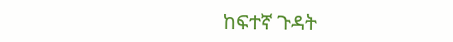ከፍተኛ ጉዳት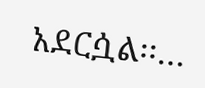አደርሷል፡፡…